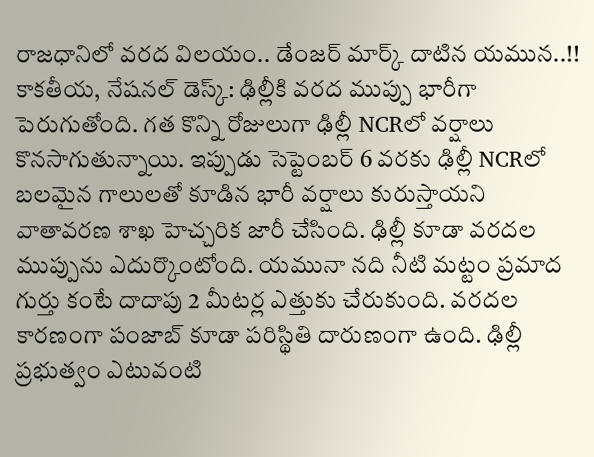రాజధానిలో వరద విలయం.. డేంజర్ మార్క్ దాటిన యమున..!!
కాకతీయ, నేషనల్ డెస్క్: ఢిల్లీకి వరద ముప్పు భారీగా పెరుగుతోంది. గత కొన్ని రోజులుగా ఢిల్లీ NCRలో వర్షాలు కొనసాగుతున్నాయి. ఇప్పుడు సెప్టెంబర్ 6 వరకు ఢిల్లీ NCRలో బలమైన గాలులతో కూడిన భారీ వర్షాలు కురుస్తాయని వాతావరణ శాఖ హెచ్చరిక జారీ చేసింది. ఢిల్లీ కూడా వరదల ముప్పును ఎదుర్కొంటోంది. యమునా నది నీటి మట్టం ప్రమాద గుర్తు కంటే దాదాపు 2 మీటర్ల ఎత్తుకు చేరుకుంది. వరదల కారణంగా పంజాబ్ కూడా పరిస్థితి దారుణంగా ఉంది. ఢిల్లీ ప్రభుత్వం ఎటువంటి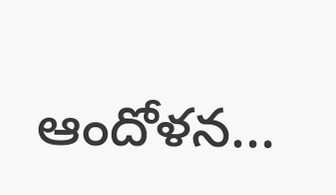ఆందోళన...